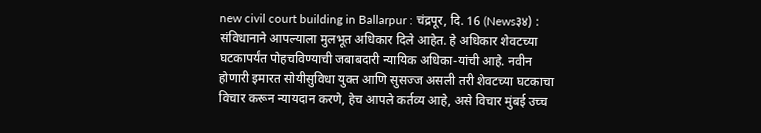new civil court building in Ballarpur : चंद्रपूर, दि. 16 (News३४) : संविधानाने आपल्याला मुलभूत अधिकार दिले आहेत. हे अधिकार शेवटच्या घटकापर्यंत पोहचविण्याची जबाबदारी न्यायिक अधिका-यांची आहे. नवीन होणारी इमारत सोयीसुविधा युक्त आणि सुसज्ज असली तरी शेवटच्या घटकाचा विचार करून न्यायदान करणे, हेच आपले कर्तव्य आहे, असे विचार मुंबई उच्च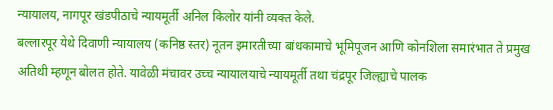न्यायालय, नागपूर खंडपीठाचे न्यायमूर्ती अनिल किलोर यांनी व्यक्त केले.
बल्लारपूर येथे दिवाणी न्यायालय (कनिष्ठ स्तर) नूतन इमारतीच्या बांधकामाचे भूमिपूजन आणि कोनशिला समारंभात ते प्रमुख अतिथी म्हणून बोलत होते. यावेळी मंचावर उच्च न्यायालयाचे न्यायमूर्ती तथा चंद्रपूर जिल्ह्याचे पालक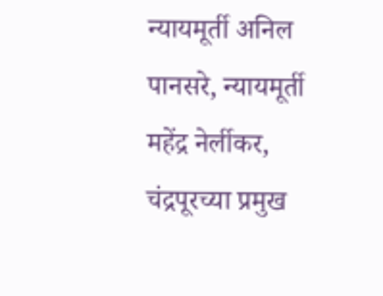न्यायमूर्ती अनिल पानसरे, न्यायमूर्ती महेंद्र नेर्लीकर, चंद्रपूरच्या प्रमुख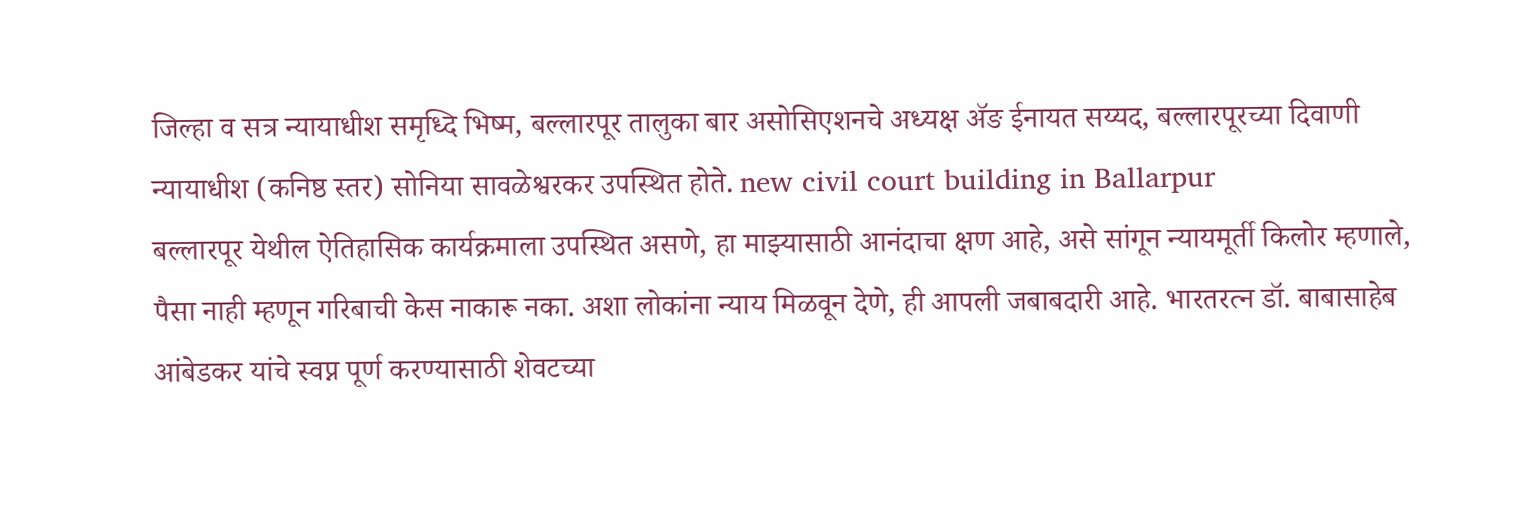जिल्हा व सत्र न्यायाधीश समृध्दि भिष्म, बल्लारपूर तालुका बार असोसिएशनचे अध्यक्ष ॲङ ईनायत सय्यद, बल्लारपूरच्या दिवाणी न्यायाधीश (कनिष्ठ स्तर) सोनिया सावळेश्वरकर उपस्थित होते. new civil court building in Ballarpur
बल्लारपूर येथील ऐतिहासिक कार्यक्रमाला उपस्थित असणे, हा माझ्यासाठी आनंदाचा क्षण आहे, असे सांगून न्यायमूर्ती किलोर म्हणाले, पैसा नाही म्हणून गरिबाची केस नाकारू नका. अशा लोकांना न्याय मिळवून देणे, ही आपली जबाबदारी आहे. भारतरत्न डॉ. बाबासाहेब आंबेडकर यांचे स्वप्न पूर्ण करण्यासाठी शेवटच्या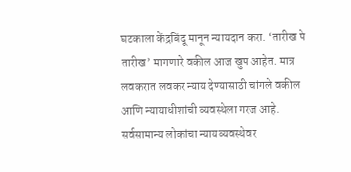घटकाला केंद्रबिंदू मानून न्यायदान करा. ‘तारीख पे तारीख’ मागणारे वकील आज खुप आहेत. मात्र लवकरात लवकर न्याय देण्यासाठी चांगले वकील आणि न्यायाधीशांची व्यवस्थेला गरज आहे. सर्वसामान्य लोकांचा न्यायव्यवस्थेवर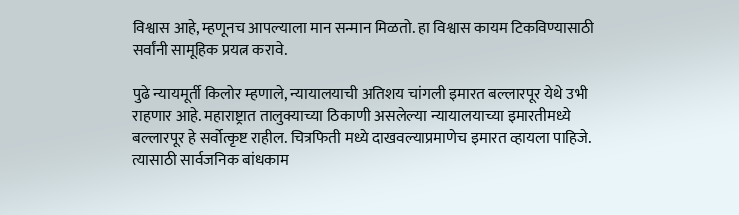विश्वास आहे, म्हणूनच आपल्याला मान सन्मान मिळतो. हा विश्वास कायम टिकविण्यासाठी सर्वांनी सामूहिक प्रयत्न करावे.

पुढे न्यायमूर्ती किलोर म्हणाले, न्यायालयाची अतिशय चांगली इमारत बल्लारपूर येथे उभी राहणार आहे. महाराष्ट्रात तालुक्याच्या ठिकाणी असलेल्या न्यायालयाच्या इमारतीमध्ये बल्लारपूर हे सर्वोत्कृष्ट राहील. चित्रफिती मध्ये दाखवल्याप्रमाणेच इमारत व्हायला पाहिजे. त्यासाठी सार्वजनिक बांधकाम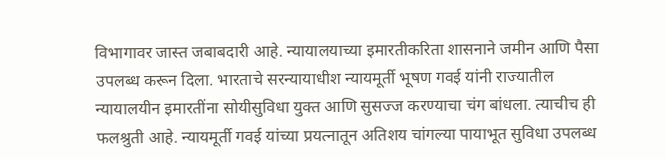विभागावर जास्त जबाबदारी आहे. न्यायालयाच्या इमारतीकरिता शासनाने जमीन आणि पैसा उपलब्ध करून दिला. भारताचे सरन्यायाधीश न्यायमूर्ती भूषण गवई यांनी राज्यातील न्यायालयीन इमारतींना सोयीसुविधा युक्त आणि सुसज्ज करण्याचा चंग बांधला. त्याचीच ही फलश्रुती आहे. न्यायमूर्ती गवई यांच्या प्रयत्नातून अतिशय चांगल्या पायाभूत सुविधा उपलब्ध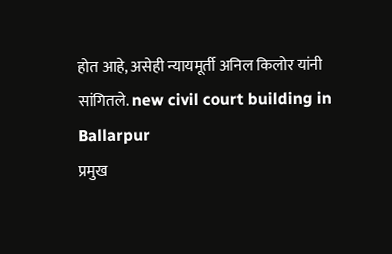होत आहे, असेही न्यायमूर्ती अनिल किलोर यांनी सांगितले. new civil court building in Ballarpur
प्रमुख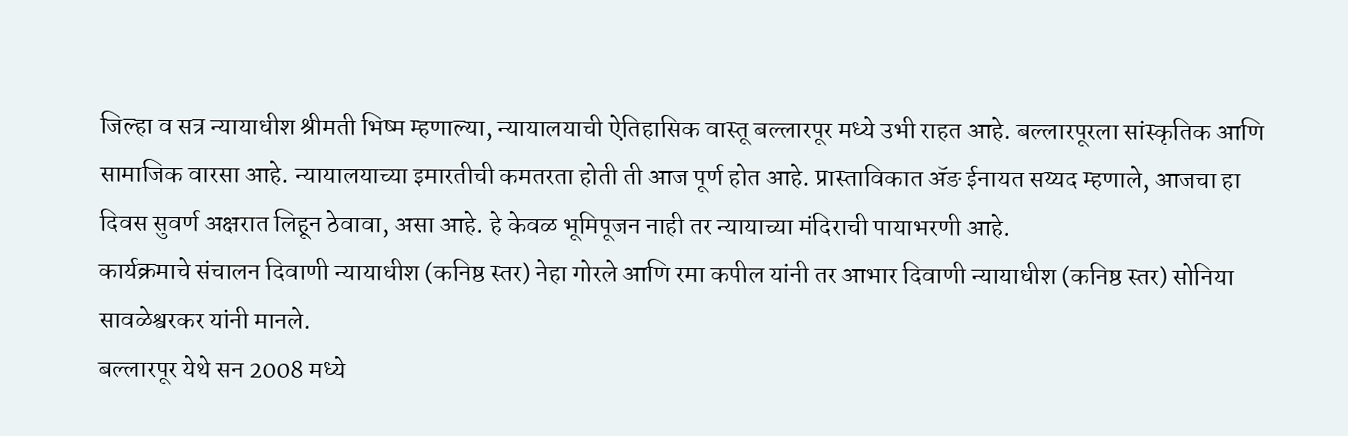जिल्हा व सत्र न्यायाधीश श्रीमती भिष्म म्हणाल्या, न्यायालयाची ऐतिहासिक वास्तू बल्लारपूर मध्ये उभी राहत आहे. बल्लारपूरला सांस्कृतिक आणि सामाजिक वारसा आहे. न्यायालयाच्या इमारतीची कमतरता होती ती आज पूर्ण होत आहे. प्रास्ताविकात ॲङ ईनायत सय्यद म्हणाले, आजचा हा दिवस सुवर्ण अक्षरात लिहून ठेवावा, असा आहे. हे केवळ भूमिपूजन नाही तर न्यायाच्या मंदिराची पायाभरणी आहे.
कार्यक्रमाचे संचालन दिवाणी न्यायाधीश (कनिष्ठ स्तर) नेहा गोरले आणि रमा कपील यांनी तर आभार दिवाणी न्यायाधीश (कनिष्ठ स्तर) सोनिया सावळेश्वरकर यांनी मानले.
बल्लारपूर येथे सन 2008 मध्ये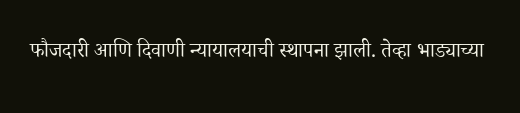फौजदारी आणि दिवाणी न्यायालयाची स्थापना झाली. तेव्हा भाड्याच्या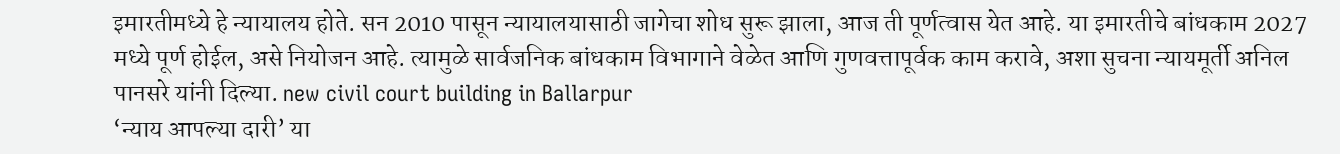इमारतीमध्ये हे न्यायालय होते. सन 2010 पासून न्यायालयासाठी जागेचा शोध सुरू झाला, आज ती पूर्णत्वास येत आहे. या इमारतीचे बांधकाम 2027 मध्ये पूर्ण होईल, असे नियोजन आहे. त्यामुळे सार्वजनिक बांधकाम विभागाने वेळेत आणि गुणवत्तापूर्वक काम करावे, अशा सुचना न्यायमूर्ती अनिल पानसरे यांनी दिल्या. new civil court building in Ballarpur
‘न्याय आपल्या दारी’ या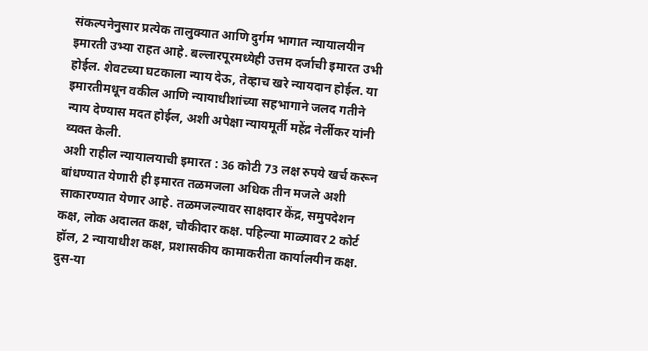संकल्पनेनुसार प्रत्येक तालुक्यात आणि दुर्गम भागात न्यायालयीन इमारती उभ्या राहत आहे. बल्लारपूरमध्येही उत्तम दर्जाची इमारत उभी होईल. शेवटच्या घटकाला न्याय देऊ, तेव्हाच खरे न्यायदान होईल. या इमारतीमधून वकील आणि न्यायाधीशांच्या सहभागाने जलद गतीने न्याय देण्यास मदत होईल, अशी अपेक्षा न्यायमूर्ती महेंद्र नेर्लीकर यांनी व्यक्त केली.
अशी राहील न्यायालयाची इमारत : 36 कोटी 73 लक्ष रुपये खर्च करून बांधण्यात येणारी ही इमारत तळमजला अधिक तीन मजले अशी साकारण्यात येणार आहे. तळमजल्यावर साक्षदार केंद्र, समुपदेशन कक्ष, लोक अदालत कक्ष, चौकीदार कक्ष. पहिल्या माळ्यावर 2 कोर्ट हॉल, 2 न्यायाधीश कक्ष, प्रशासकीय कामाकरीता कार्यालयीन कक्ष. दुस-या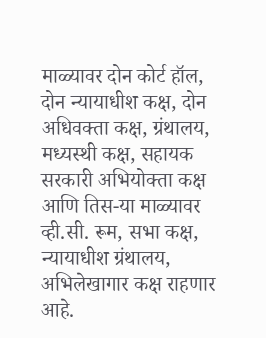माळ्यावर दोन कोर्ट हॉल, दोन न्यायाधीश कक्ष, दोन अधिवक्ता कक्ष, ग्रंथालय, मध्यस्थी कक्ष, सहायक सरकारी अभियोक्ता कक्ष आणि तिस-या माळ्यावर व्ही.सी. रूम, सभा कक्ष, न्यायाधीश ग्रंथालय, अभिलेखागार कक्ष राहणार आहे.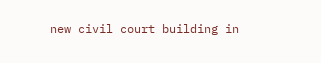new civil court building in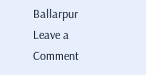Ballarpur
Leave a Comment